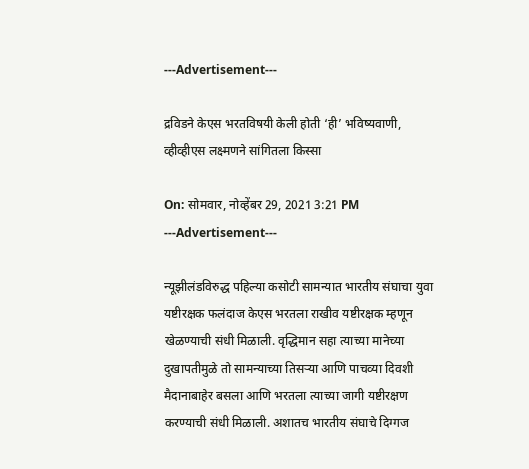---Advertisement---

द्रविडने केएस भरतविषयी केली होती ‘ही’ भविष्यवाणी, व्हीव्हीएस लक्ष्मणने सांगितला किस्सा

On: सोमवार, नोव्हेंबर 29, 2021 3:21 PM
---Advertisement---

न्यूझीलंडविरुद्ध पहिल्या कसोटी सामन्यात भारतीय संघाचा युवा यष्टीरक्षक फलंदाज केएस भरतला राखीव यष्टीरक्षक म्हणून खेळण्याची संधी मिळाली. वृद्धिमान सहा त्याच्या मानेच्या दुखापतीमुळे तो सामन्याच्या तिसऱ्या आणि पाचव्या दिवशी मैदानाबाहेर बसला आणि भरतला त्याच्या जागी यष्टीरक्षण करण्याची संधी मिळाली. अशातच भारतीय संघाचे दिग्गज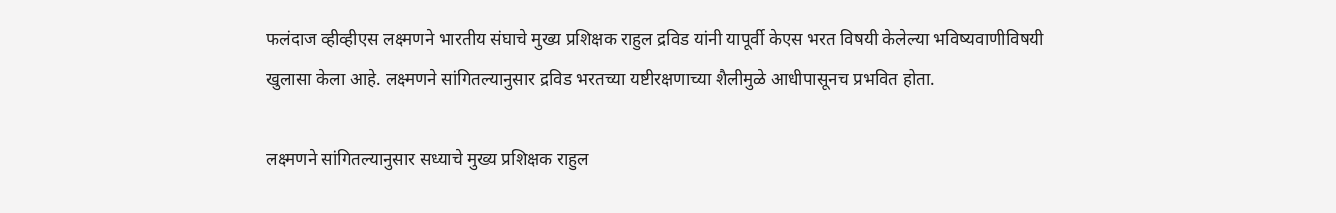फलंदाज व्हीव्हीएस लक्ष्मणने भारतीय संघाचे मुख्य प्रशिक्षक राहुल द्रविड यांनी यापूर्वी केएस भरत विषयी केलेल्या भविष्यवाणीविषयी खुलासा केला आहे. लक्ष्मणने सांगितल्यानुसार द्रविड भरतच्या यष्टीरक्षणाच्या शैलीमुळे आधीपासूनच प्रभवित होता.

लक्ष्मणने सांगितल्यानुसार सध्याचे मुख्य प्रशिक्षक राहुल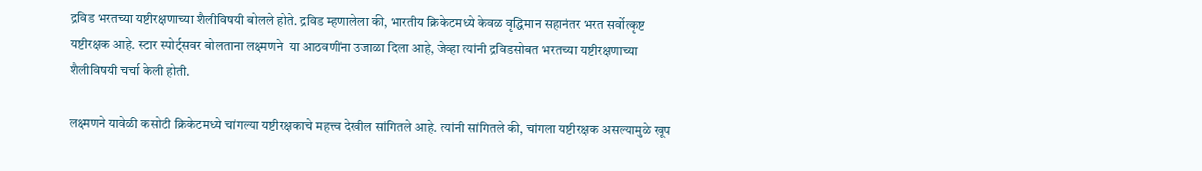द्रविड भरतच्या यष्टीरक्षणाच्या शैलीविषयी बोलले होते. द्रविड म्हणालेला की, भारतीय क्रिकेटमध्ये केवळ वृद्धिमान सहानंतर भरत सर्वोत्कृष्ट यष्टीरक्षक आहे. स्टार स्पोर्ट्सवर बोलताना लक्ष्मणने  या आठवणींना उजाळा दिला आहे, जेव्हा त्यांनी द्रविडसोबत भरतच्या यष्टीरक्षणाच्या शैलीविषयी चर्चा केली होती.

लक्ष्मणने यावेळी कसोटी क्रिकेटमध्ये चांगल्या यष्टीरक्षकाचे महत्त्व देखील सांगितले आहे. त्यांनी सांगितले की, चांगला यष्टीरक्षक असल्यामुळे खूप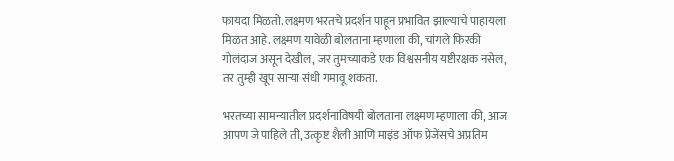फायदा मिळतो. लक्ष्मण भरतचे प्रदर्शन पाहून प्रभावित झाल्याचे पाहायला मिळत आहे. लक्ष्मण यावेळी बोलताना म्हणाला की, चांगले फिरकी गोलंदाज असून देखील, जर तुमच्याकडे एक विश्वसनीय यष्टीरक्षक नसेल, तर तुम्ही खूप साऱ्या संधी गमावू शकता.

भरतच्या सामन्यातील प्रदर्शनाविषयी बोलताना लक्ष्मण म्हणाला की, आज आपण जे पाहिले ती, उत्कृष्ट शैली आणि माइंड ऑफ प्रेजेंसचे अप्रतिम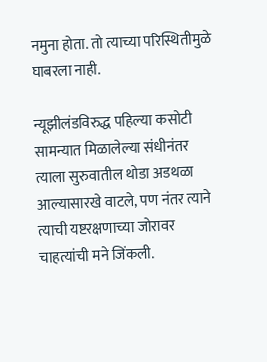नमुना होता. तो त्याच्या परिस्थितीमुळे घाबरला नाही.

न्यूझीलंडविरुद्ध पहिल्या कसोटी सामन्यात मिळालेल्या संधीनंतर त्याला सुरुवातील थोडा अडथळा आल्यासारखे वाटले, पण नंतर त्याने त्याची यष्टरक्षणाच्या जोरावर चाहत्यांची मने जिंकली.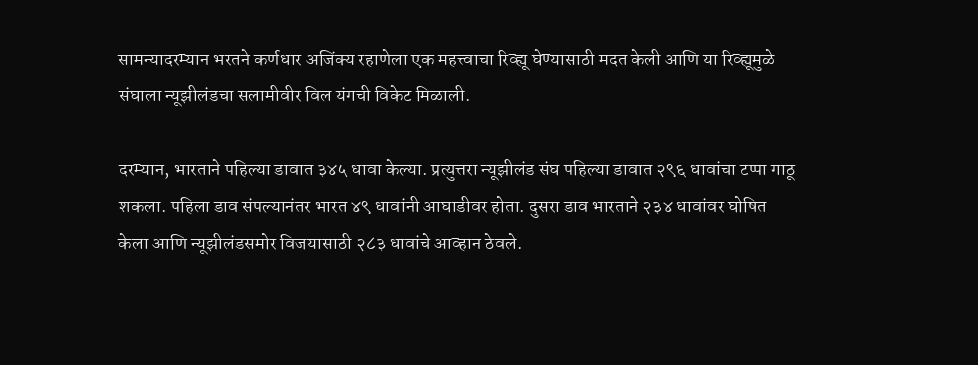सामन्यादरम्यान भरतने कर्णधार अजिंक्य रहाणेला एक महत्त्वाचा रिव्ह्यू घेण्यासाठी मदत केली आणि या रिव्ह्यूमुळे संघाला न्यूझीलंडचा सलामीवीर विल यंगची विकेट मिळाली.

दरम्यान, भारताने पहिल्या डावात ३४५ धावा केल्या. प्रत्युत्तरा न्यूझीलंड संघ पहिल्या डावात २९६ धावांचा टप्पा गाठू शकला. पहिला डाव संपल्यानंतर भारत ४९ धावांनी आघाडीवर होता. दुसरा डाव भारताने २३४ धावांवर घोषित केला आणि न्यूझीलंडसमोर विजयासाठी २८३ धावांचे आव्हान ठेवले.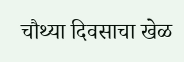चौथ्या दिवसाचा खेळ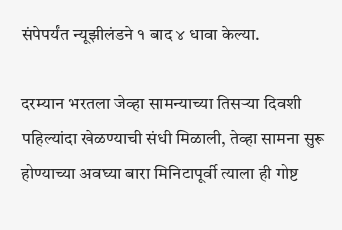संपेपर्यंत न्यूझीलंडने १ बाद ४ धावा केल्या.

दरम्यान भरतला जेव्हा सामन्याच्या तिसऱ्या दिवशी पहिल्यांदा खेळण्याची संधी मिळाली, तेव्हा सामना सुरू होण्याच्या अवघ्या बारा मिनिटापूर्वी त्याला ही गोष्ट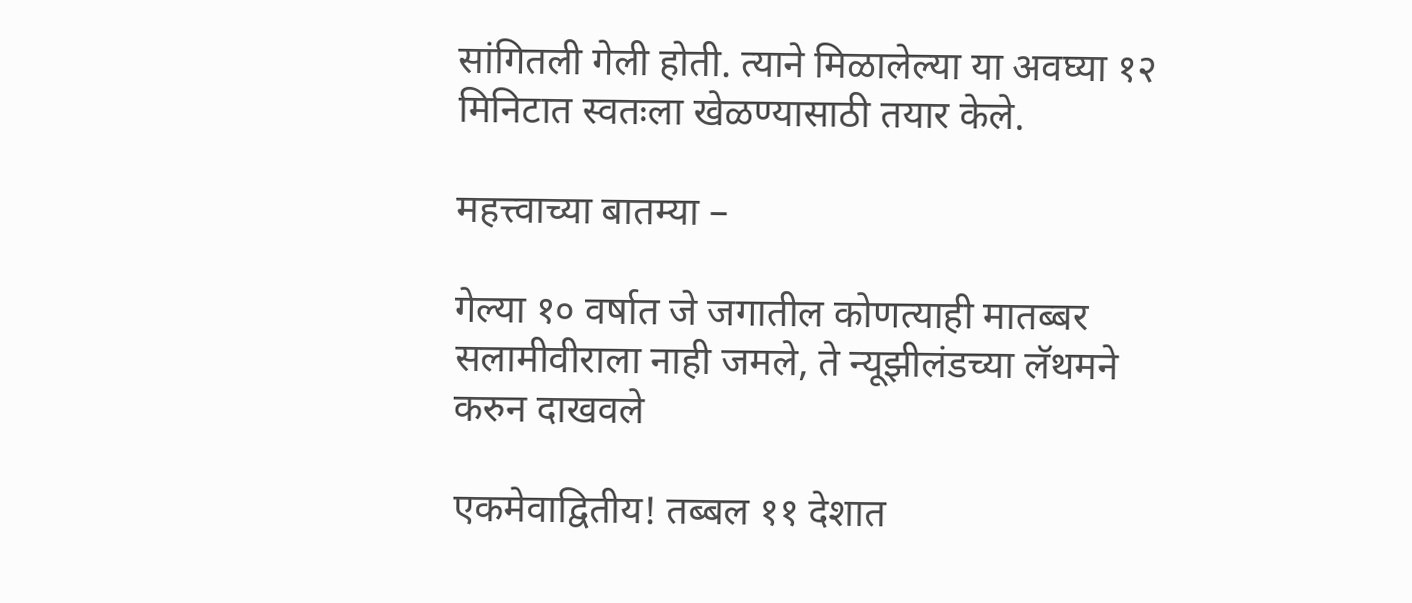सांगितली गेली होती. त्याने मिळालेल्या या अवघ्या १२ मिनिटात स्वतःला खेळण्यासाठी तयार केले.

महत्त्वाच्या बातम्या –

गेल्या १० वर्षात जे जगातील कोणत्याही मातब्बर सलामीवीराला नाही जमले, ते न्यूझीलंडच्या लॅथमने करुन दाखवले

एकमेवाद्वितीय! तब्बल ११ देशात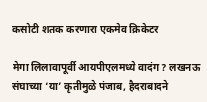कसोटी शतक करणारा एकमेव क्रिकेटर

मेगा लिलावापूर्वी आयपीएलमध्ये वादंग? लखनऊ संघाच्या ‘या’ कृतीमुळे पंजाब, हैदराबादने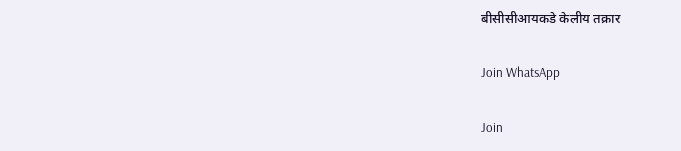बीसीसीआयकडे केलीय तक्रार

Join WhatsApp

Join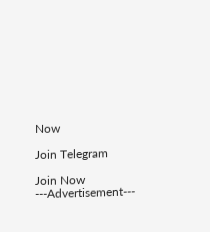Now

Join Telegram

Join Now
---Advertisement---